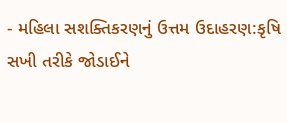- મહિલા સશક્તિકરણનું ઉત્તમ ઉદાહરણ:કૃષિ સખી તરીકે જોડાઈને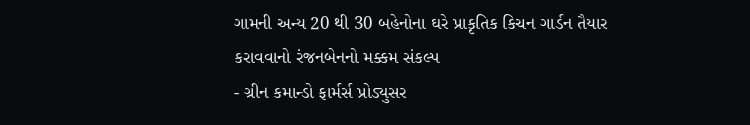ગામની અન્ય 20 થી 30 બહેનોના ઘરે પ્રાકૃતિક કિચન ગાર્ડન તૈયાર કરાવવાનો રંજનબેનનો મક્કમ સંકલ્પ
- ગ્રીન કમાન્ડો ફાર્મર્સ પ્રોડ્યુસર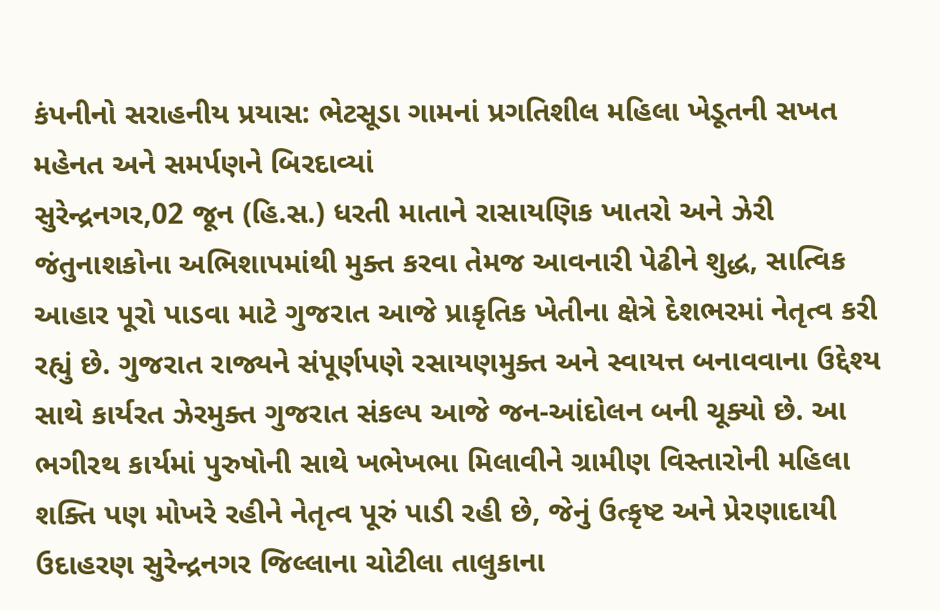કંપનીનો સરાહનીય પ્રયાસ: ભેટસૂડા ગામનાં પ્રગતિશીલ મહિલા ખેડૂતની સખત મહેનત અને સમર્પણને બિરદાવ્યાં
સુરેન્દ્રનગર,02 જૂન (હિ.સ.) ધરતી માતાને રાસાયણિક ખાતરો અને ઝેરી જંતુનાશકોના અભિશાપમાંથી મુક્ત કરવા તેમજ આવનારી પેઢીને શુદ્ધ, સાત્વિક આહાર પૂરો પાડવા માટે ગુજરાત આજે પ્રાકૃતિક ખેતીના ક્ષેત્રે દેશભરમાં નેતૃત્વ કરી રહ્યું છે. ગુજરાત રાજ્યને સંપૂર્ણપણે રસાયણમુક્ત અને સ્વાયત્ત બનાવવાના ઉદ્દેશ્ય સાથે કાર્યરત ઝેરમુક્ત ગુજરાત સંકલ્પ આજે જન-આંદોલન બની ચૂક્યો છે. આ ભગીરથ કાર્યમાં પુરુષોની સાથે ખભેખભા મિલાવીને ગ્રામીણ વિસ્તારોની મહિલા શક્તિ પણ મોખરે રહીને નેતૃત્વ પૂરું પાડી રહી છે, જેનું ઉત્કૃષ્ટ અને પ્રેરણાદાયી
ઉદાહરણ સુરેન્દ્રનગર જિલ્લાના ચોટીલા તાલુકાના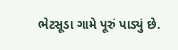ભેટસૂડા ગામે પૂરું પાડ્યું છે.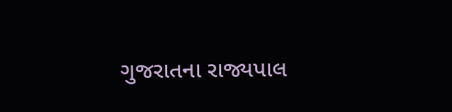ગુજરાતના રાજ્યપાલ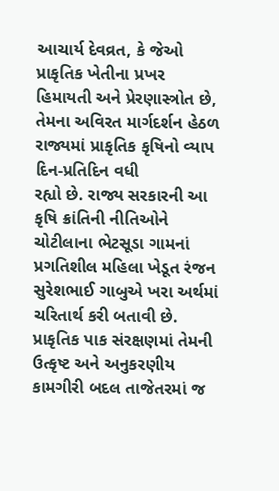આચાર્ય દેવવ્રત, કે જેઓ પ્રાકૃતિક ખેતીના પ્રખર હિમાયતી અને પ્રેરણાસ્ત્રોત છે, તેમના અવિરત માર્ગદર્શન હેઠળ રાજ્યમાં પ્રાકૃતિક કૃષિનો વ્યાપ દિન-પ્રતિદિન વધી
રહ્યો છે. રાજ્ય સરકારની આ કૃષિ ક્રાંતિની નીતિઓને ચોટીલાના ભેટસૂડા ગામનાં પ્રગતિશીલ મહિલા ખેડૂત રંજન સુરેશભાઈ ગાબુએ ખરા અર્થમાં ચરિતાર્થ કરી બતાવી છે. પ્રાકૃતિક પાક સંરક્ષણમાં તેમની ઉત્કૃષ્ટ અને અનુકરણીય કામગીરી બદલ તાજેતરમાં જ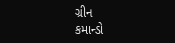ગ્રીન
કમાન્ડો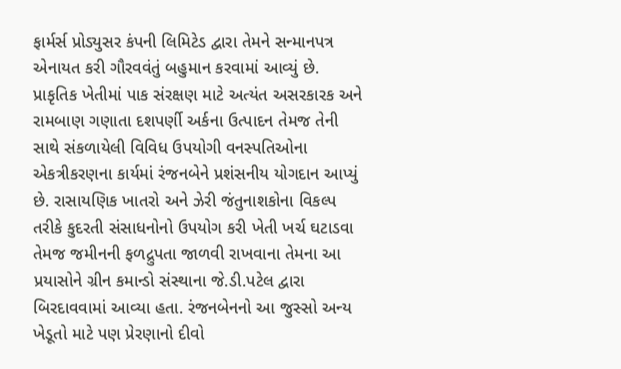ફાર્મર્સ પ્રોડ્યુસર કંપની લિમિટેડ દ્વારા તેમને સન્માનપત્ર એનાયત કરી ગૌરવવંતું બહુમાન કરવામાં આવ્યું છે.
પ્રાકૃતિક ખેતીમાં પાક સંરક્ષણ માટે અત્યંત અસરકારક અને રામબાણ ગણાતા દશપર્ણી અર્કના ઉત્પાદન તેમજ તેની સાથે સંકળાયેલી વિવિધ ઉપયોગી વનસ્પતિઓના એકત્રીકરણના કાર્યમાં રંજનબેને પ્રશંસનીય યોગદાન આપ્યું છે. રાસાયણિક ખાતરો અને ઝેરી જંતુનાશકોના વિકલ્પ તરીકે કુદરતી સંસાધનોનો ઉપયોગ કરી ખેતી ખર્ચ ઘટાડવા તેમજ જમીનની ફળદ્રુપતા જાળવી રાખવાના તેમના આ પ્રયાસોને ગ્રીન કમાન્ડો સંસ્થાના જે.ડી.પટેલ દ્વારા બિરદાવવામાં આવ્યા હતા. રંજનબેનનો આ જુસ્સો અન્ય ખેડૂતો માટે પણ પ્રેરણાનો દીવો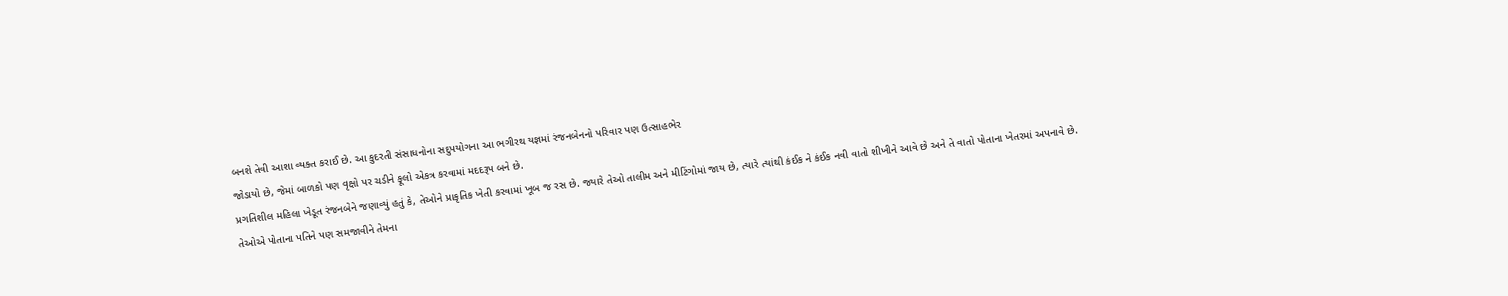બનશે તેવી આશા વ્યક્ત કરાઈ છે. આ કુદરતી સંસાધનોના સદુપયોગના આ ભગીરથ યજ્ઞમાં રંજનબેનનો પરિવાર પણ ઉત્સાહભેર
જોડાયો છે, જેમાં બાળકો પણ વૃક્ષો પર ચડીને ફૂલો એકત્ર કરવામાં મદદરૂપ બને છે.
પ્રગતિશીલ મહિલા ખેડૂત રંજનબેને જણાવ્યું હતું કે, તેઓને પ્રાકૃતિક ખેતી કરવામાં ખૂબ જ રસ છે. જ્યારે તેઓ તાલીમ અને મીટિંગોમાં જાય છે, ત્યારે ત્યાંથી કંઈક ને કંઈક નવી વાતો શીખીને આવે છે અને તે વાતો પોતાના ખેતરમાં અપનાવે છે. તેઓએ પોતાના પતિને પણ સમજાવીને તેમના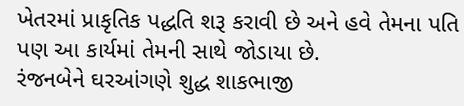ખેતરમાં પ્રાકૃતિક પદ્ધતિ શરૂ કરાવી છે અને હવે તેમના પતિ પણ આ કાર્યમાં તેમની સાથે જોડાયા છે.
રંજનબેને ઘરઆંગણે શુદ્ધ શાકભાજી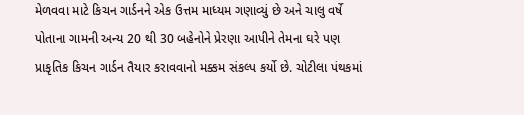મેળવવા માટે કિચન ગાર્ડનને એક ઉત્તમ માધ્યમ ગણાવ્યું છે અને ચાલુ વર્ષે પોતાના ગામની અન્ય 20 થી 30 બહેનોને પ્રેરણા આપીને તેમના ઘરે પણ પ્રાકૃતિક કિચન ગાર્ડન તૈયાર કરાવવાનો મક્કમ સંકલ્પ કર્યો છે. ચોટીલા પંથકમાં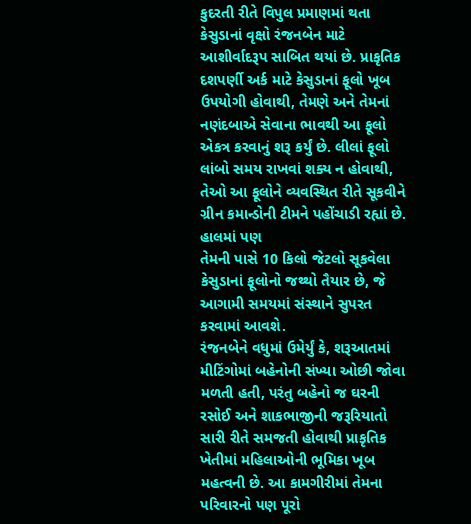કુદરતી રીતે વિપુલ પ્રમાણમાં થતા કેસુડાનાં વૃક્ષો રંજનબેન માટે આશીર્વાદરૂપ સાબિત થયાં છે. પ્રાકૃતિક દશપર્ણી અર્ક માટે કેસુડાનાં ફૂલો ખૂબ ઉપયોગી હોવાથી, તેમણે અને તેમનાં નણંદબાએ સેવાના ભાવથી આ ફૂલો એકત્ર કરવાનું શરૂ કર્યું છે. લીલાં ફૂલો લાંબો સમય રાખવાં શક્ય ન હોવાથી, તેઓ આ ફૂલોને વ્યવસ્થિત રીતે સૂકવીને ગ્રીન કમાન્ડોની ટીમને પહોંચાડી રહ્યાં છે. હાલમાં પણ
તેમની પાસે 10 કિલો જેટલો સૂકવેલા કેસુડાનાં ફૂલોનો જથ્થો તૈયાર છે, જે આગામી સમયમાં સંસ્થાને સુપરત કરવામાં આવશે.
રંજનબેને વધુમાં ઉમેર્યું કે, શરૂઆતમાં મીટિંગોમાં બહેનોની સંખ્યા ઓછી જોવા મળતી હતી, પરંતુ બહેનો જ ઘરની રસોઈ અને શાકભાજીની જરૂરિયાતો સારી રીતે સમજતી હોવાથી પ્રાકૃતિક ખેતીમાં મહિલાઓની ભૂમિકા ખૂબ મહત્વની છે. આ કામગીરીમાં તેમના પરિવારનો પણ પૂરો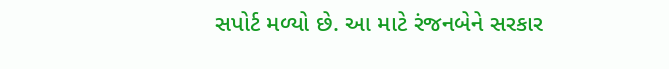સપોર્ટ મળ્યો છે. આ માટે રંજનબેને સરકાર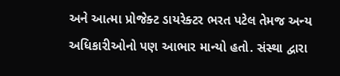અને આત્મા પ્રોજેક્ટ ડાયરેક્ટર ભરત પટેલ તેમજ અન્ય અધિકારીઓનો પણ આભાર માન્યો હતો. સંસ્થા દ્વારા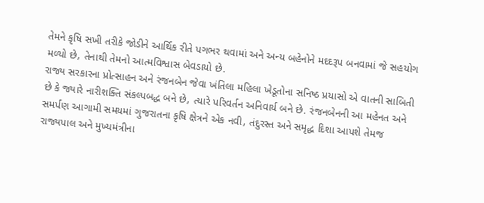તેમને કૃષિ સખી તરીકે જોડીને આર્થિક રીતે પગભર થવામાં અને અન્ય બહેનોને મદદરૂપ બનવામાં જે સહયોગ મળ્યો છે, તેનાથી તેમનો આત્મવિશ્વાસ બેવડાયો છે.
રાજ્ય સરકારના પ્રોત્સાહન અને રંજનબેન જેવા ખંતિલા મહિલા ખેડૂતોના સનિષ્ઠ પ્રયાસો એ વાતની સાબિતી છે કે જ્યારે નારીશક્તિ સંકલ્પબદ્ધ બને છે, ત્યારે પરિવર્તન અનિવાર્ય બને છે. રંજનબેનની આ મહેનત અને સમર્પણ આગામી સમયમાં ગુજરાતના કૃષિ ક્ષેત્રને એક નવી, તંદુરસ્ત અને સમૃદ્ધ દિશા આપશે તેમજ રાજ્યપાલ અને મુખ્યમંત્રીના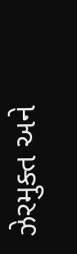ઝેરમુક્ત અને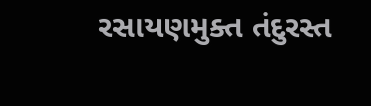રસાયણમુક્ત તંદુરસ્ત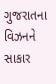ગુજરાતના વિઝનને સાકાર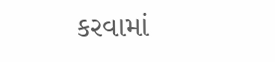કરવામાં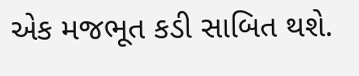એક મજભૂત કડી સાબિત થશે.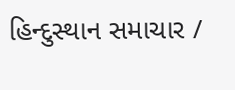હિન્દુસ્થાન સમાચાર /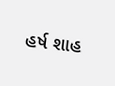હર્ષ શાહ